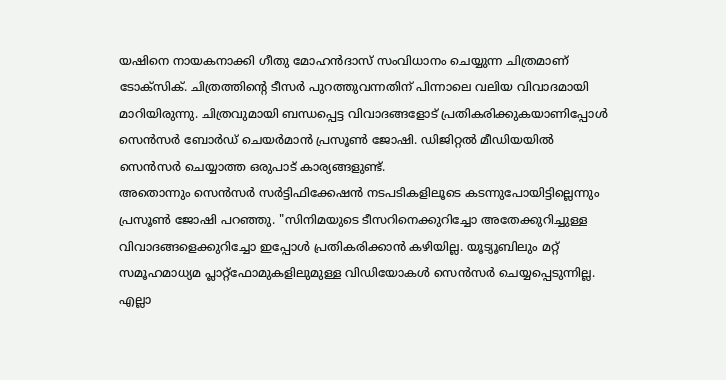യഷിനെ നായകനാക്കി ഗീതു മോഹൻദാസ് സംവിധാനം ചെയ്യുന്ന ചിത്രമാണ് ടോക്സിക്. ചിത്രത്തിന്റെ ടീസർ പുറത്തുവന്നതിന് പിന്നാലെ വലിയ വിവാദമായി മാറിയിരുന്നു. ചിത്രവുമായി ബന്ധപ്പെട്ട വിവാദങ്ങളോട് പ്രതികരിക്കുകയാണിപ്പോൾ സെൻസർ ബോർഡ് ചെയർമാൻ പ്രസൂൺ ജോഷി. ഡിജിറ്റൽ മീഡിയയിൽ സെൻസർ ചെയ്യാത്ത ഒരുപാട് കാര്യങ്ങളുണ്ട്.
അതൊന്നും സെൻസർ സർട്ടിഫിക്കേഷൻ നടപടികളിലൂടെ കടന്നുപോയിട്ടില്ലെന്നും പ്രസൂൺ ജോഷി പറഞ്ഞു. "സിനിമയുടെ ടീസറിനെക്കുറിച്ചോ അതേക്കുറിച്ചുള്ള വിവാദങ്ങളെക്കുറിച്ചോ ഇപ്പോൾ പ്രതികരിക്കാൻ കഴിയില്ല. യൂട്യൂബിലും മറ്റ് സമൂഹമാധ്യമ പ്ലാറ്റ്ഫോമുകളിലുമുള്ള വിഡിയോകൾ സെൻസർ ചെയ്യപ്പെടുന്നില്ല.
എല്ലാ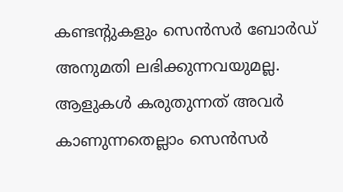കണ്ടന്റുകളും സെൻസർ ബോർഡ് അനുമതി ലഭിക്കുന്നവയുമല്ല. ആളുകൾ കരുതുന്നത് അവർ കാണുന്നതെല്ലാം സെൻസർ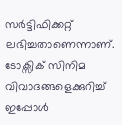സർട്ടിഫിക്കറ്റ് ലഭിച്ചതാണെന്നാണ്. ടോക്സിക് സിനിമ വിവാദങ്ങളെക്കുറിച്ച് ഇപ്പോൾ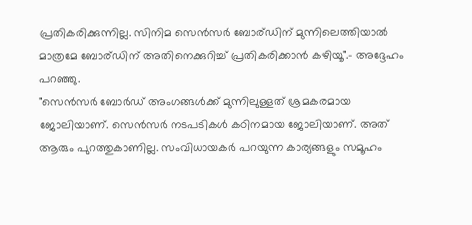പ്രതികരിക്കുന്നില്ല. സിനിമ സെൻസർ ബോര്ഡിന് മുന്നിലെത്തിയാൽ മാത്രമേ ബോര്ഡിന് അതിനെക്കുറിച്ച് പ്രതികരിക്കാൻ കഴിയൂ".- അദ്ദേഹം പറഞ്ഞു.
"സെൻസർ ബോർഡ് അംഗങ്ങൾക്ക് മുന്നിലുള്ളത് ശ്രമകരമായ ജോലിയാണ്. സെൻസർ നടപടികൾ കഠിനമായ ജോലിയാണ്. അത് ആരും പുറത്തുകാണില്ല. സംവിധായകർ പറയുന്ന കാര്യങ്ങളും സമൂഹം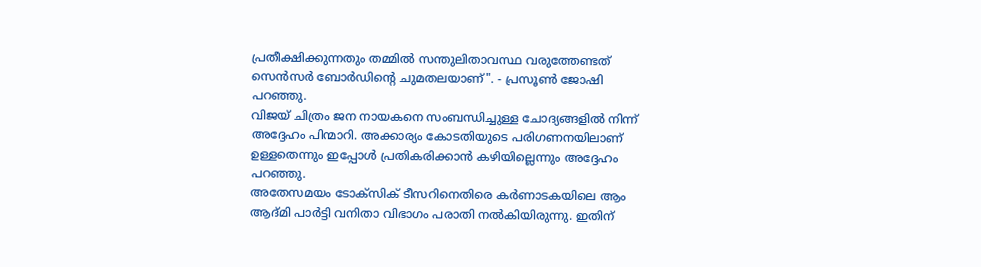പ്രതീക്ഷിക്കുന്നതും തമ്മിൽ സന്തുലിതാവസ്ഥ വരുത്തേണ്ടത് സെൻസർ ബോർഡിന്റെ ചുമതലയാണ്". - പ്രസൂൺ ജോഷി പറഞ്ഞു.
വിജയ് ചിത്രം ജന നായകനെ സംബന്ധിച്ചുള്ള ചോദ്യങ്ങളിൽ നിന്ന് അദ്ദേഹം പിന്മാറി. അക്കാര്യം കോടതിയുടെ പരിഗണനയിലാണ് ഉള്ളതെന്നും ഇപ്പോൾ പ്രതികരിക്കാൻ കഴിയില്ലെന്നും അദ്ദേഹം പറഞ്ഞു.
അതേസമയം ടോക്സിക് ടീസറിനെതിരെ കർണാടകയിലെ ആം ആദ്മി പാർട്ടി വനിതാ വിഭാഗം പരാതി നൽകിയിരുന്നു. ഇതിന്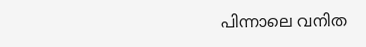പിന്നാലെ വനിത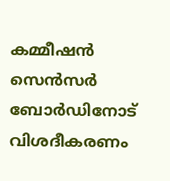കമ്മീഷൻ സെൻസർ ബോർഡിനോട് വിശദീകരണം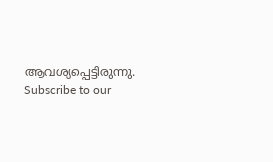ആവശ്യപ്പെട്ടിരുന്നു.
Subscribe to our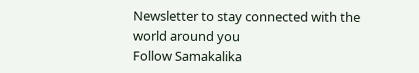Newsletter to stay connected with the world around you
Follow Samakalika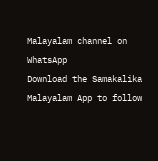Malayalam channel on WhatsApp
Download the Samakalika Malayalam App to follow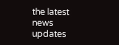the latest news updates